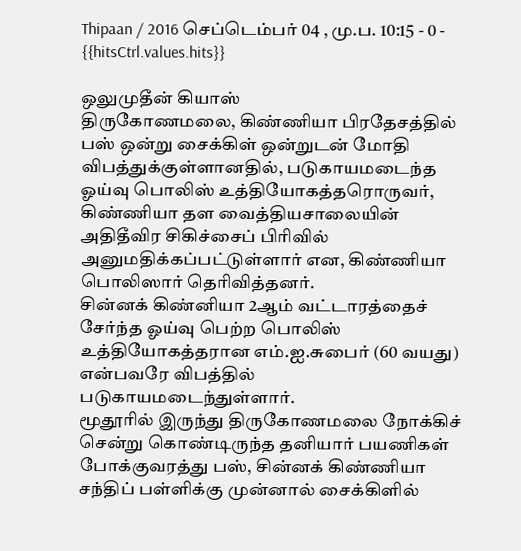Thipaan / 2016 செப்டெம்பர் 04 , மு.ப. 10:15 - 0 - {{hitsCtrl.values.hits}}

ஒலுமுதீன் கியாஸ்
திருகோணமலை, கிண்ணியா பிரதேசத்தில் பஸ் ஒன்று சைக்கிள் ஒன்றுடன் மோதி விபத்துக்குள்ளானதில், படுகாயமடைந்த ஓய்வு பொலிஸ் உத்தியோகத்தரொருவர், கிண்ணியா தள வைத்தியசாலையின் அதிதீவிர சிகிச்சைப் பிரிவில் அனுமதிக்கப்பட்டுள்ளார் என, கிண்ணியா பொலிஸார் தெரிவித்தனர்.
சின்னக் கிண்னியா 2ஆம் வட்டாரத்தைச் சேர்ந்த ஓய்வு பெற்ற பொலிஸ் உத்தியோகத்தரான எம்.ஐ.சுபைர் (60 வயது) என்பவரே விபத்தில் படுகாயமடைந்துள்ளார்.
மூதூரில் இருந்து திருகோணமலை நோக்கிச் சென்று கொண்டிருந்த தனியார் பயணிகள் போக்குவரத்து பஸ், சின்னக் கிண்ணியா சந்திப் பள்ளிக்கு முன்னால் சைக்கிளில்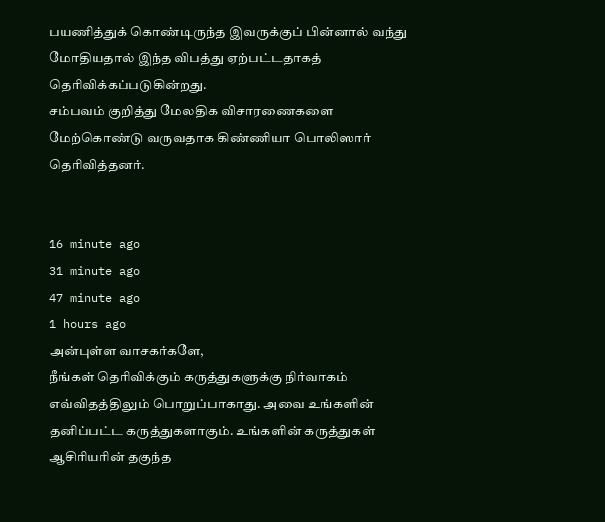பயணித்துக் கொண்டிருந்த இவருக்குப் பின்னால் வந்து மோதியதால் இந்த விபத்து ஏற்பட்டதாகத் தெரிவிக்கப்படுகின்றது.
சம்பவம் குறித்து மேலதிக விசாரணைகளை மேற்கொண்டு வருவதாக கிண்ணியா பொலிஸார் தெரிவித்தனர்.


16 minute ago
31 minute ago
47 minute ago
1 hours ago
அன்புள்ள வாசகர்களே,
நீங்கள் தெரிவிக்கும் கருத்துகளுக்கு நிர்வாகம் எவ்விதத்திலும் பொறுப்பாகாது. அவை உங்களின் தனிப்பட்ட கருத்துகளாகும். உங்களின் கருத்துகள் ஆசிரியரின் தகுந்த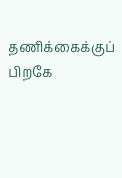தணிக்கைக்குப் பிறகே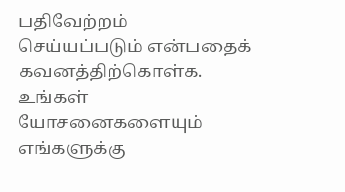பதிவேற்றம் செய்யப்படும் என்பதைக் கவனத்திற்கொள்க. உங்கள் யோசனைகளையும் எங்களுக்கு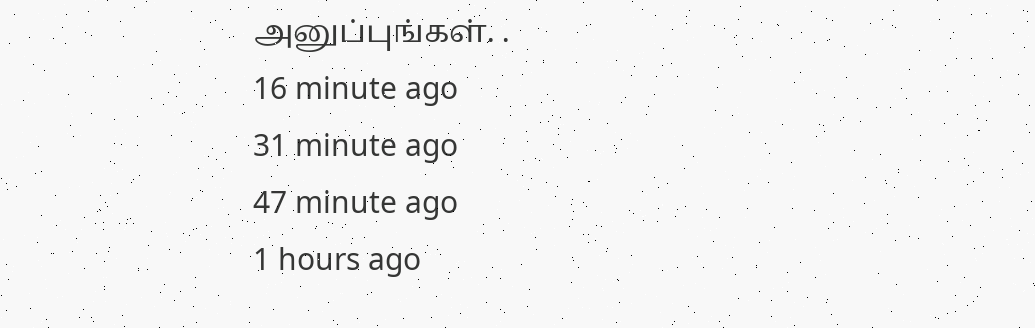அனுப்புங்கள். .
16 minute ago
31 minute ago
47 minute ago
1 hours ago